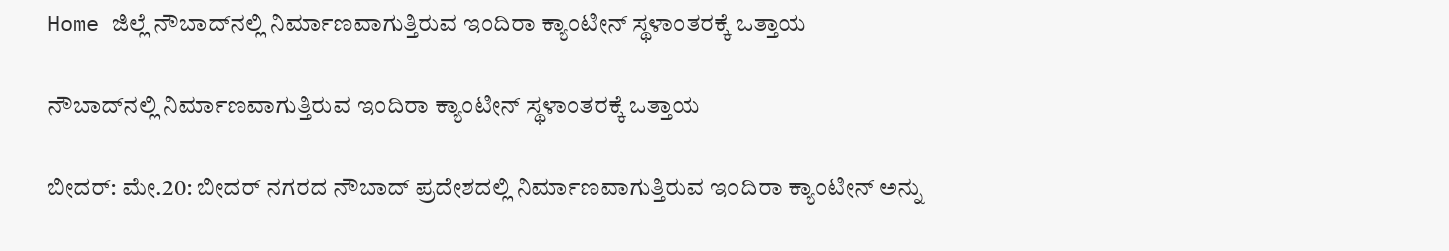Home ಜಿಲ್ಲೆ ನೌಬಾದ್‍ನಲ್ಲಿ ನಿರ್ಮಾಣವಾಗುತ್ತಿರುವ ಇಂದಿರಾ ಕ್ಯಾಂಟೀನ್ ಸ್ಥಳಾಂತರಕ್ಕೆ ಒತ್ತಾಯ

ನೌಬಾದ್‍ನಲ್ಲಿ ನಿರ್ಮಾಣವಾಗುತ್ತಿರುವ ಇಂದಿರಾ ಕ್ಯಾಂಟೀನ್ ಸ್ಥಳಾಂತರಕ್ಕೆ ಒತ್ತಾಯ

ಬೀದರ್: ಮೇ.20: ಬೀದರ್ ನಗರದ ನೌಬಾದ್ ಪ್ರದೇಶದಲ್ಲಿ ನಿರ್ಮಾಣವಾಗುತ್ತಿರುವ ಇಂದಿರಾ ಕ್ಯಾಂಟೀನ್ ಅನ್ನು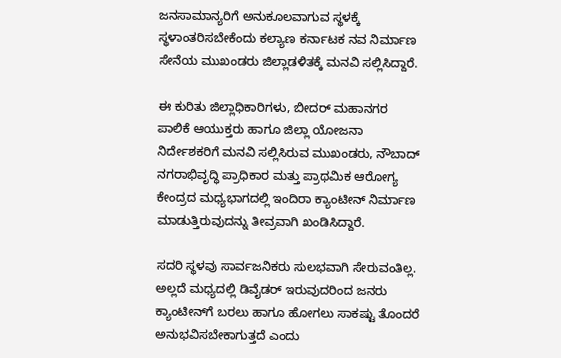ಜನಸಾಮಾನ್ಯರಿಗೆ ಅನುಕೂಲವಾಗುವ ಸ್ಥಳಕ್ಕೆ ಸ್ಥಳಾಂತರಿಸಬೇಕೆಂದು ಕಲ್ಯಾಣ ಕರ್ನಾಟಕ ನವ ನಿರ್ಮಾಣ ಸೇನೆಯ ಮುಖಂಡರು ಜಿಲ್ಲಾಡಳಿತಕ್ಕೆ ಮನವಿ ಸಲ್ಲಿಸಿದ್ದಾರೆ.

ಈ ಕುರಿತು ಜಿಲ್ಲಾಧಿಕಾರಿಗಳು, ಬೀದರ್ ಮಹಾನಗರ ಪಾಲಿಕೆ ಆಯುಕ್ತರು ಹಾಗೂ ಜಿಲ್ಲಾ ಯೋಜನಾ ನಿರ್ದೇಶಕರಿಗೆ ಮನವಿ ಸಲ್ಲಿಸಿರುವ ಮುಖಂಡರು, ನೌಬಾದ್ ನಗರಾಭಿವೃದ್ಧಿ ಪ್ರಾಧಿಕಾರ ಮತ್ತು ಪ್ರಾಥಮಿಕ ಆರೋಗ್ಯ ಕೇಂದ್ರದ ಮಧ್ಯಭಾಗದಲ್ಲಿ ಇಂದಿರಾ ಕ್ಯಾಂಟೀನ್ ನಿರ್ಮಾಣ ಮಾಡುತ್ತಿರುವುದನ್ನು ತೀವ್ರವಾಗಿ ಖಂಡಿಸಿದ್ದಾರೆ.

ಸದರಿ ಸ್ಥಳವು ಸಾರ್ವಜನಿಕರು ಸುಲಭವಾಗಿ ಸೇರುವಂತಿಲ್ಲ. ಅಲ್ಲದೆ ಮಧ್ಯದಲ್ಲಿ ಡಿವೈಡರ್ ಇರುವುದರಿಂದ ಜನರು ಕ್ಯಾಂಟೀನ್‍ಗೆ ಬರಲು ಹಾಗೂ ಹೋಗಲು ಸಾಕಷ್ಟು ತೊಂದರೆ ಅನುಭವಿಸಬೇಕಾಗುತ್ತದೆ ಎಂದು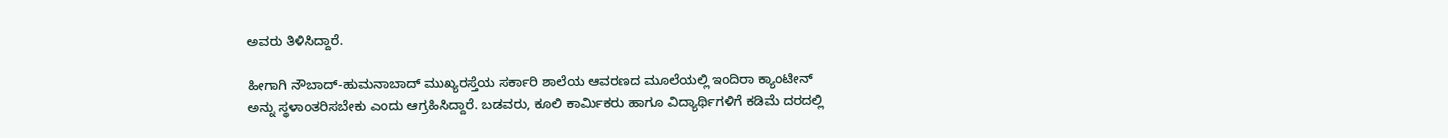ಅವರು ತಿಳಿಸಿದ್ದಾರೆ.

ಹೀಗಾಗಿ ನೌಬಾದ್-ಹುಮನಾಬಾದ್ ಮುಖ್ಯರಸ್ತೆಯ ಸರ್ಕಾರಿ ಶಾಲೆಯ ಆವರಣದ ಮೂಲೆಯಲ್ಲಿ ಇಂದಿರಾ ಕ್ಯಾಂಟೀನ್ ಅನ್ನು ಸ್ಥಳಾಂತರಿಸಬೇಕು ಎಂದು ಆಗ್ರಹಿಸಿದ್ದಾರೆ. ಬಡವರು, ಕೂಲಿ ಕಾರ್ಮಿಕರು ಹಾಗೂ ವಿದ್ಯಾರ್ಥಿಗಳಿಗೆ ಕಡಿಮೆ ದರದಲ್ಲಿ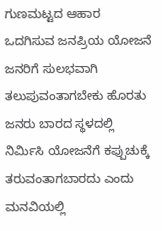ಗುಣಮಟ್ಟದ ಆಹಾರ ಒದಗಿಸುವ ಜನಪ್ರಿಯ ಯೋಜನೆ ಜನರಿಗೆ ಸುಲಭವಾಗಿ ತಲುಪುವಂತಾಗಬೇಕು ಹೊರತು ಜನರು ಬಾರದ ಸ್ಥಳದಲ್ಲಿ ನಿರ್ಮಿಸಿ ಯೋಜನೆಗೆ ಕಪ್ಪುಚುಕ್ಕೆ ತರುವಂತಾಗಬಾರದು ಎಂದು ಮನವಿಯಲ್ಲಿ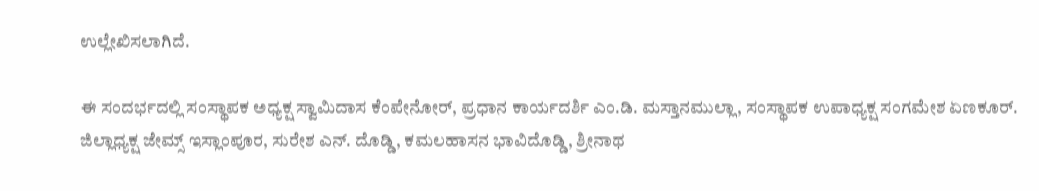ಉಲ್ಲೇಖಿಸಲಾಗಿದೆ.

ಈ ಸಂದರ್ಭದಲ್ಲಿ ಸಂಸ್ಥಾಪಕ ಅಧ್ಯಕ್ಷ ಸ್ವಾಮಿದಾಸ ಕೆಂಪೇನೋರ್, ಪ್ರಧಾನ ಕಾರ್ಯದರ್ಶಿ ಎಂ.ಡಿ. ಮಸ್ತಾನಮುಲ್ಲಾ, ಸಂಸ್ಥಾಪಕ ಉಪಾಧ್ಯಕ್ಷ ಸಂಗಮೇಶ ಏಣಕೂರ್. ಜಿಲ್ಲಾಧ್ಯಕ್ಷ ಜೇಮ್ಸ್ ಇಸ್ಲಾಂಪೂರ, ಸುರೇಶ ಎನ್. ದೊಡ್ಡಿ, ಕಮಲಹಾಸನ ಭಾವಿದೊಡ್ಡಿ, ಶ್ರೀನಾಥ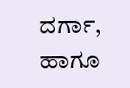ದರ್ಗಾ, ಹಾಗೂ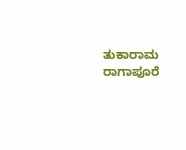ತುಕಾರಾಮ ರಾಗಾಪೂರೆ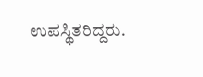ಉಪಸ್ಥಿತರಿದ್ದರು.